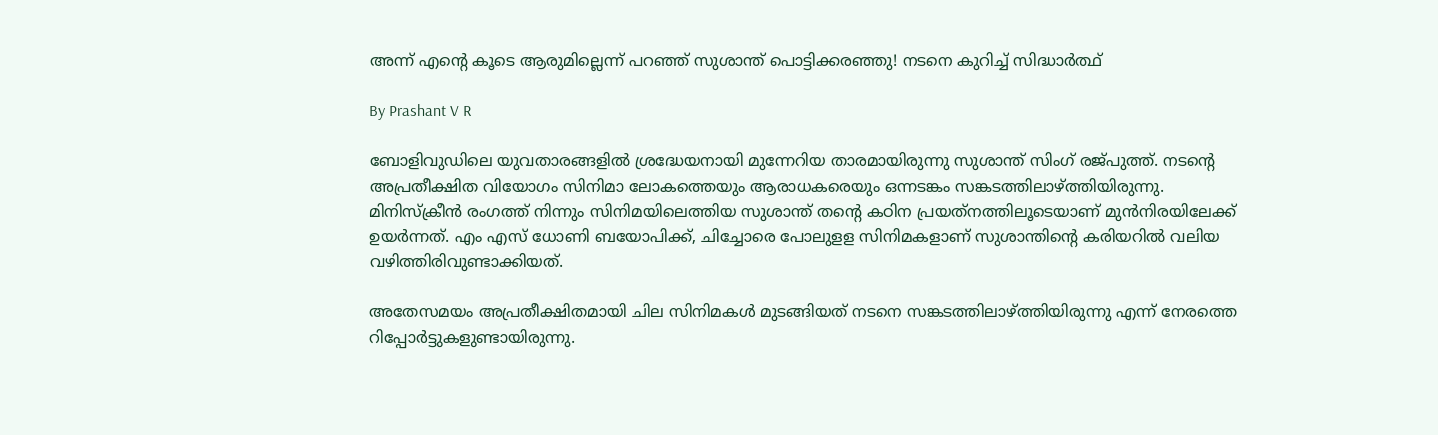അന്ന് എന്റെ കൂടെ ആരുമില്ലെന്ന് പറഞ്ഞ് സുശാന്ത് പൊട്ടിക്കരഞ്ഞു! നടനെ കുറിച്ച് സിദ്ധാര്‍ത്ഥ്

By Prashant V R

ബോളിവുഡിലെ യുവതാരങ്ങളില്‍ ശ്രദ്ധേയനായി മുന്നേറിയ താരമായിരുന്നു സുശാന്ത് സിംഗ് രജ്പുത്ത്. നടന്റെ അപ്രതീക്ഷിത വിയോഗം സിനിമാ ലോകത്തെയും ആരാധകരെയും ഒന്നടങ്കം സങ്കടത്തിലാഴ്ത്തിയിരുന്നു. മിനിസ്‌ക്രീന്‍ രംഗത്ത് നിന്നും സിനിമയിലെത്തിയ സുശാന്ത് തന്റെ കഠിന പ്രയത്‌നത്തിലൂടെയാണ് മുന്‍നിരയിലേക്ക് ഉയര്‍ന്നത്. എം എസ് ധോണി ബയോപിക്ക്, ചിച്ചോരെ പോലുളള സിനിമകളാണ് സുശാന്തിന്റെ കരിയറില്‍ വലിയ വഴിത്തിരിവുണ്ടാക്കിയത്.

അതേസമയം അപ്രതീക്ഷിതമായി ചില സിനിമകള്‍ മുടങ്ങിയത് നടനെ സങ്കടത്തിലാഴ്ത്തിയിരുന്നു എന്ന് നേരത്തെ റിപ്പോര്‍ട്ടുകളുണ്ടായിരുന്നു.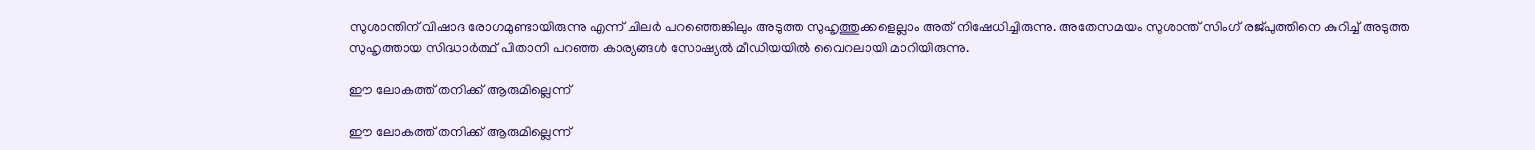സുശാന്തിന് വിഷാദ രോഗമുണ്ടായിരുന്നു എന്ന് ചിലര്‍ പറഞ്ഞെങ്കിലും അടുത്ത സുഹൃത്തുക്കളെല്ലാം അത് നിഷേധിച്ചിരുന്നു. അതേസമയം സുശാന്ത് സിംഗ് രജ്പുത്തിനെ കുറിച്ച് അടുത്ത സുഹൃത്തായ സിദ്ധാര്‍ത്ഥ് പിതാനി പറഞ്ഞ കാര്യങ്ങള്‍ സോഷ്യല്‍ മീഡിയയില്‍ വൈറലായി മാറിയിരുന്നു.

ഈ ലോകത്ത് തനിക്ക് ആരുമില്ലെന്ന്

ഈ ലോകത്ത് തനിക്ക് ആരുമില്ലെന്ന്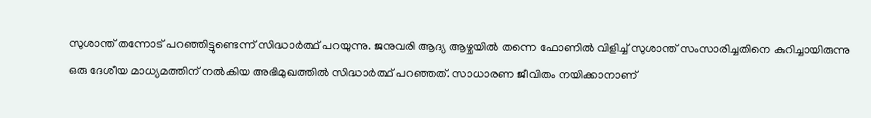സുശാന്ത് തന്നോട് പറഞ്ഞിട്ടുണ്ടെന്ന് സിദ്ധാര്‍ത്ഥ് പറയുന്നു. ജനുവരി ആദ്യ ആഴ്ചയില്‍ തന്നെ ഫോണില്‍ വിളിച്ച് സുശാന്ത് സംസാരിച്ചതിനെ കുറിച്ചായിരുന്നു ഒരു ദേശീയ മാധ്യമത്തിന് നല്‍കിയ അഭിമുഖത്തില്‍ സിദ്ധാര്‍ത്ഥ് പറഞ്ഞത്. സാധാരണ ജീവിതം നയിക്കാനാണ്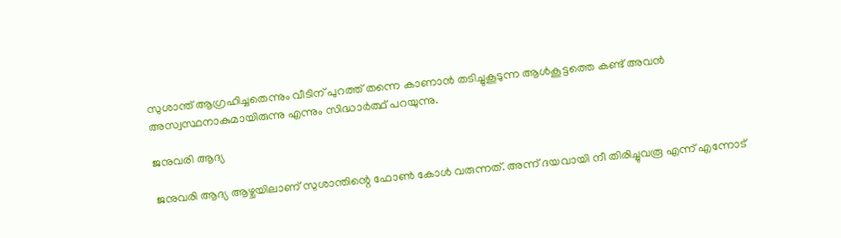സുശാന്ത് ആഗ്രഹിച്ചതെന്നും വീടിന് പുറത്ത് തന്നെ കാണാന്‍ തടിച്ചുകൂടുന്ന ആള്‍കൂട്ടത്തെ കണ്ട് അവന്‍ അസ്വസ്ഥനാകുമായിരുന്നു എന്നും സിദ്ധാര്‍ത്ഥ് പറയുന്നു.

ജനുവരി ആദ്യ

ജനുവരി ആദ്യ ആഴ്ചയിലാണ് സുശാന്തിന്റെ ഫോണ്‍ കോള്‍ വരുന്നത്. അന്ന് ദയവായി നീ തിരിച്ചുവരൂ എന്ന് എന്നോട്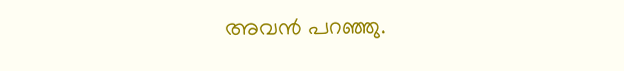അവന്‍ പറഞ്ഞു.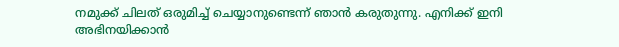നമുക്ക് ചിലത് ഒരുമിച്ച് ചെയ്യാനുണ്ടെന്ന് ഞാന്‍ കരുതുന്നു. എനിക്ക് ഇനി അഭിനയിക്കാന്‍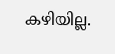കഴിയില്ല.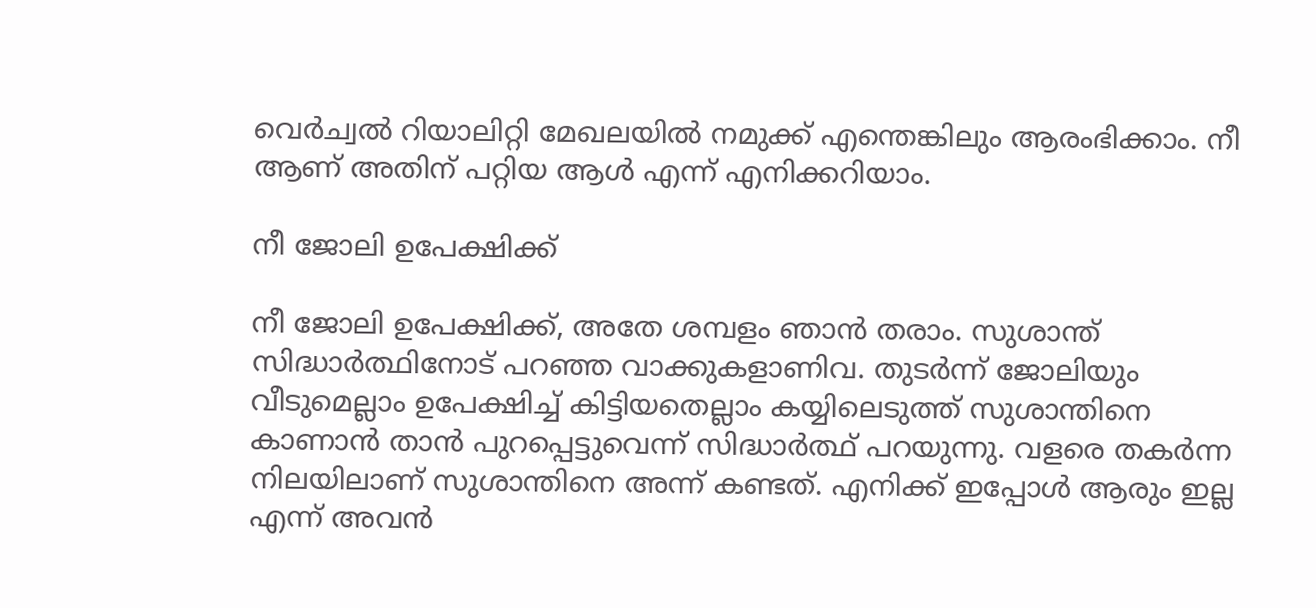വെര്‍ച്വല്‍ റിയാലിറ്റി മേഖലയില്‍ നമുക്ക് എന്തെങ്കിലും ആരംഭിക്കാം. നീ ആണ് അതിന് പറ്റിയ ആള്‍ എന്ന് എനിക്കറിയാം.

നീ ജോലി ഉപേക്ഷിക്ക്

നീ ജോലി ഉപേക്ഷിക്ക്, അതേ ശമ്പളം ഞാന്‍ തരാം. സുശാന്ത് സിദ്ധാര്‍ത്ഥിനോട് പറഞ്ഞ വാക്കുകളാണിവ. തുടര്‍ന്ന് ജോലിയും വീടുമെല്ലാം ഉപേക്ഷിച്ച് കിട്ടിയതെല്ലാം കയ്യിലെടുത്ത് സുശാന്തിനെ കാണാന്‍ താന്‍ പുറപ്പെട്ടുവെന്ന് സിദ്ധാര്‍ത്ഥ് പറയുന്നു. വളരെ തകര്‍ന്ന നിലയിലാണ് സുശാന്തിനെ അന്ന് കണ്ടത്. എനിക്ക് ഇപ്പോള്‍ ആരും ഇല്ല എന്ന് അവന്‍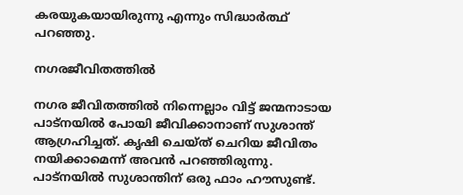കരയുകയായിരുന്നു എന്നും സിദ്ധാര്‍ത്ഥ് പറഞ്ഞു.

നഗരജീവിതത്തില്‍

നഗര ജീവിതത്തില്‍ നിന്നെല്ലാം വിട്ട് ജന്മനാടായ പാട്‌നയില്‍ പോയി ജീവിക്കാനാണ് സുശാന്ത് ആഗ്രഹിച്ചത്. കൃഷി ചെയ്ത് ചെറിയ ജീവിതം നയിക്കാമെന്ന് അവന്‍ പറഞ്ഞിരുന്നു. പാട്‌നയില്‍ സുശാന്തിന് ഒരു ഫാം ഹൗസുണ്ട്.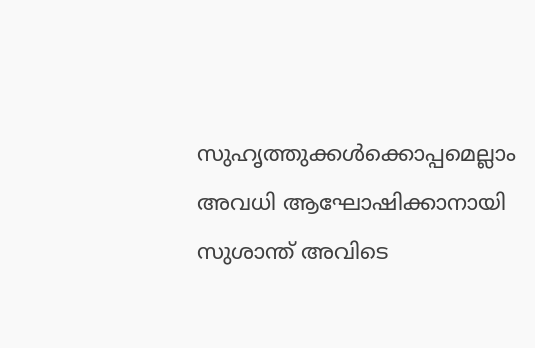സുഹൃത്തുക്കള്‍ക്കൊപ്പമെല്ലാം അവധി ആഘോഷിക്കാനായി സുശാന്ത് അവിടെ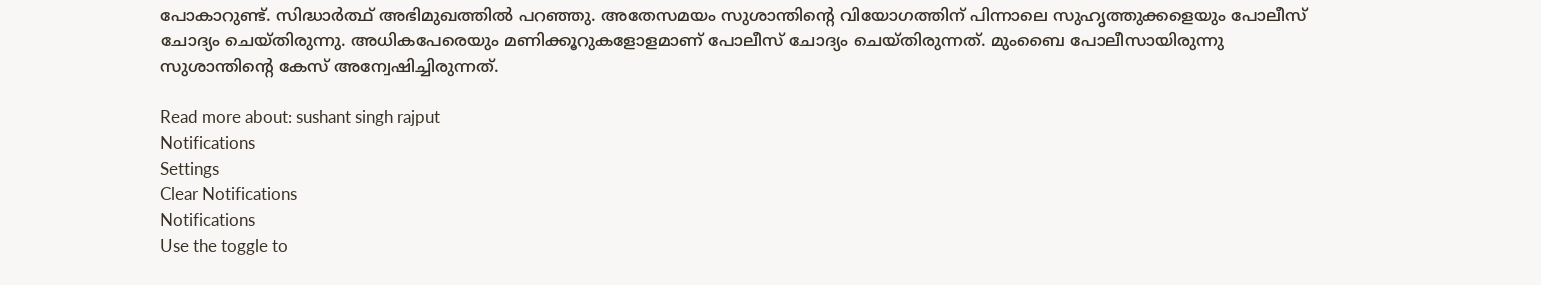പോകാറുണ്ട്. സിദ്ധാര്‍ത്ഥ് അഭിമുഖത്തില്‍ പറഞ്ഞു. അതേസമയം സുശാന്തിന്റെ വിയോഗത്തിന് പിന്നാലെ സുഹൃത്തുക്കളെയും പോലീസ് ചോദ്യം ചെയ്തിരുന്നു. അധികപേരെയും മണിക്കൂറുകളോളമാണ് പോലീസ് ചോദ്യം ചെയ്തിരുന്നത്. മുംബൈ പോലീസായിരുന്നു സുശാന്തിന്റെ കേസ് അന്വേഷിച്ചിരുന്നത്.

Read more about: sushant singh rajput
Notifications
Settings
Clear Notifications
Notifications
Use the toggle to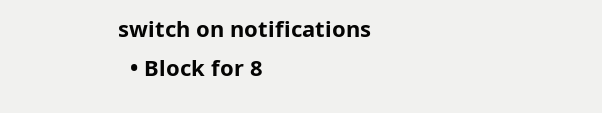switch on notifications
  • Block for 8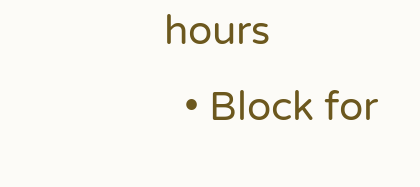hours
  • Block for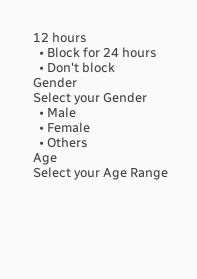12 hours
  • Block for 24 hours
  • Don't block
Gender
Select your Gender
  • Male
  • Female
  • Others
Age
Select your Age Range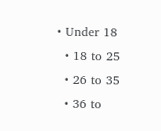• Under 18
  • 18 to 25
  • 26 to 35
  • 36 to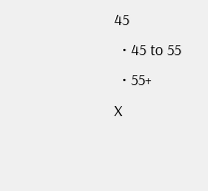45
  • 45 to 55
  • 55+
X